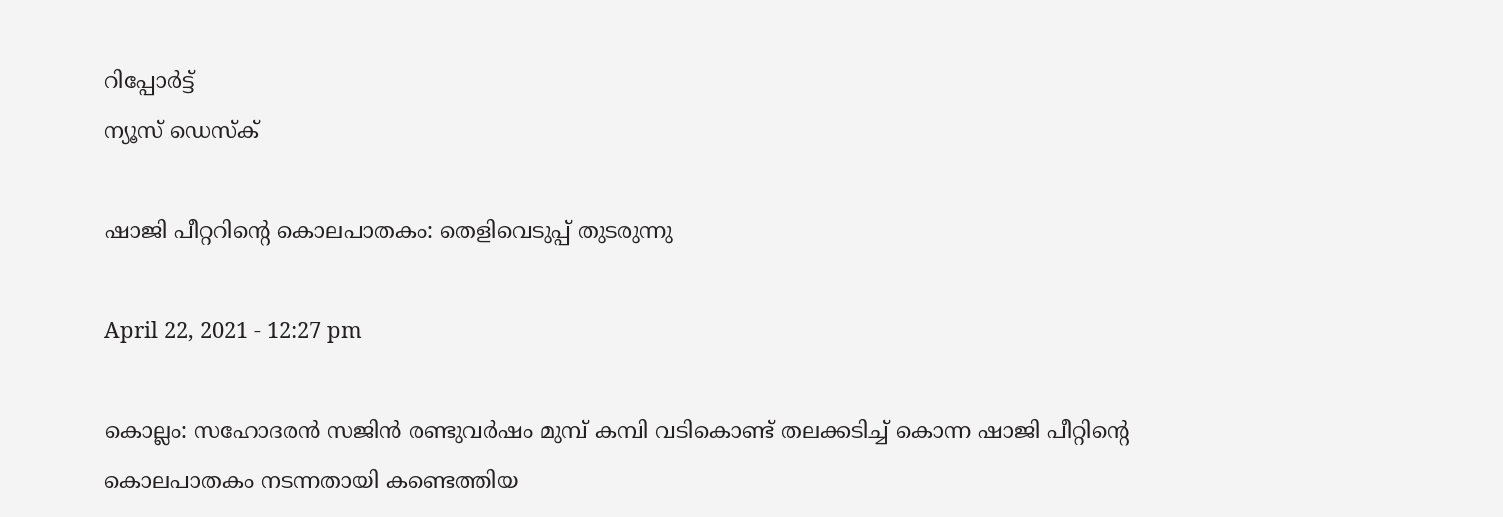റിപ്പോര്‍ട്ട്
ന്യൂസ് ഡെസ്ക്

ഷാജി പീറ്ററിന്റെ കൊലപാതകം: തെളിവെടുപ്പ് തുടരുന്നു

April 22, 2021 - 12:27 pm

കൊല്ലം: സഹോദരന്‍ സജിന്‍ രണ്ടുവര്‍ഷം മുമ്പ്‌ കമ്പി വടികൊണ്ട്‌ തലക്കടിച്ച്‌ കൊന്ന ഷാജി പീറ്റിന്റെ കൊലപാതകം നടന്നതായി കണ്ടെത്തിയ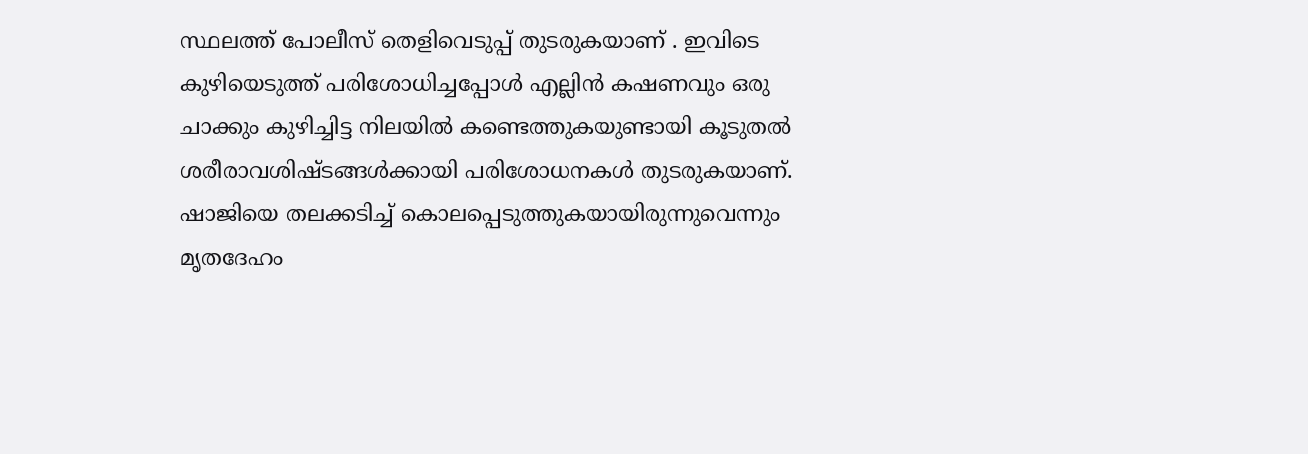സ്ഥലത്ത്‌ പോലീസ്‌ തെളിവെടുപ്പ്‌ തുടരുകയാണ്‌ . ഇവിടെ കുഴിയെടുത്ത്‌ പരിശോധിച്ചപ്പോള്‍ എല്ലിന്‍ കഷണവും ഒരു ചാക്കും കുഴിച്ചിട്ട നിലയില്‍ കണ്ടെത്തുകയുണ്ടായി കൂടുതല്‍ ശരീരാവശിഷ്ടങ്ങള്‍ക്കായി പരിശോധനകള്‍ തുടരുകയാണ്‌. ഷാജിയെ തലക്കടിച്ച്‌ കൊലപ്പെടുത്തുകയായിരുന്നുവെന്നും മൃതദേഹം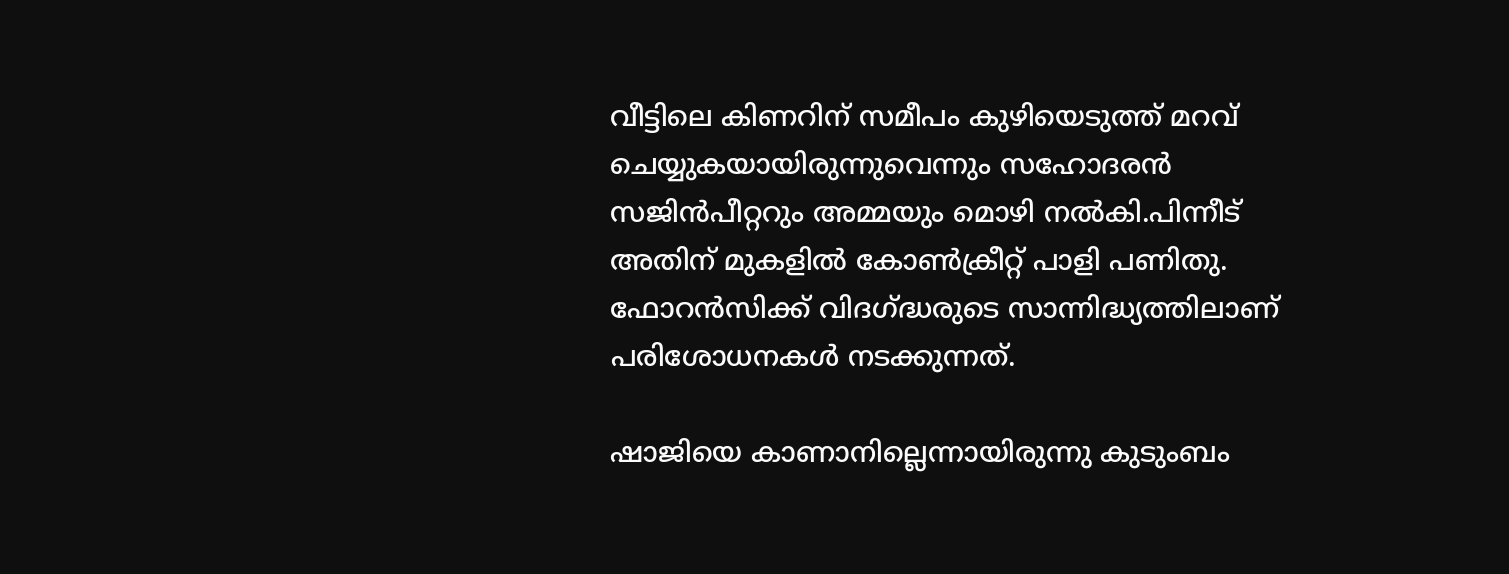വീട്ടിലെ കിണറിന്‌ സമീപം കുഴിയെടുത്ത് മറവ്‌ ചെയ്യുകയായിരുന്നുവെന്നും സഹോദരന്‍ സജിന്‍പീറ്ററും അമ്മയും മൊഴി നല്‍കി.പിന്നീട്‌ അതിന്‌ മുകളില്‍ കോണ്‍ക്രീറ്റ്‌ പാളി പണിതു. ഫോറന്‍സിക്ക്‌ വിദഗ്‌ദ്ധരുടെ സാന്നിദ്ധ്യത്തിലാണ്‌ പരിശോധനകള്‍ നടക്കുന്നത്‌.

ഷാജിയെ കാണാനില്ലെന്നായിരുന്നു കുടുംബം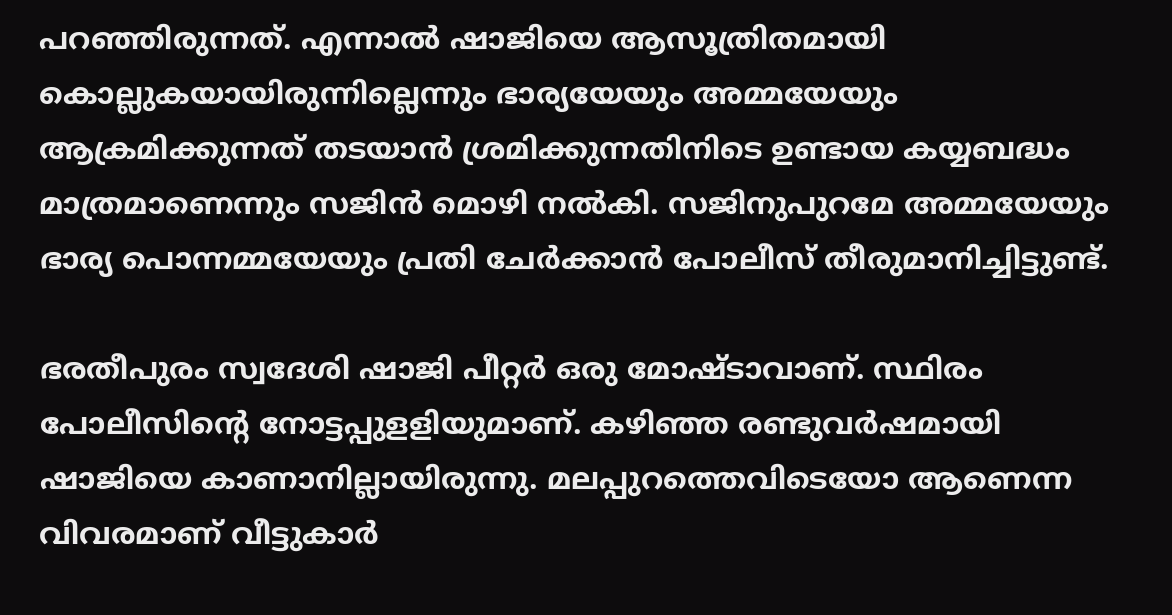പറഞ്ഞിരുന്നത്‌. എന്നാല്‍ ഷാജിയെ ആസൂത്രിതമായി കൊല്ലുകയായിരുന്നില്ലെന്നും ഭാര്യയേയും അമ്മയേയും ആക്രമിക്കുന്നത്‌ തടയാന്‍ ശ്രമിക്കുന്നതിനിടെ ഉണ്ടായ കയ്യബദ്ധം മാത്രമാണെന്നും സജിന്‍ മൊഴി നല്‍കി. സജിനുപുറമേ അമ്മയേയും ഭാര്യ പൊന്നമ്മയേയും പ്രതി ചേര്‍ക്കാന്‍ പോലീസ്‌ തീരുമാനിച്ചിട്ടുണ്ട്‌.

ഭരതീപുരം സ്വദേശി ഷാജി പീറ്റര്‍ ഒരു മോഷ്ടാവാണ്‌. സ്ഥിരം പോലീസിന്റെ നോട്ടപ്പുളളിയുമാണ്‌. കഴിഞ്ഞ രണ്ടുവര്‍ഷമായി ഷാജിയെ കാണാനില്ലായിരുന്നു. മലപ്പുറത്തെവിടെയോ ആണെന്ന വിവരമാണ്‌ വീട്ടുകാര്‍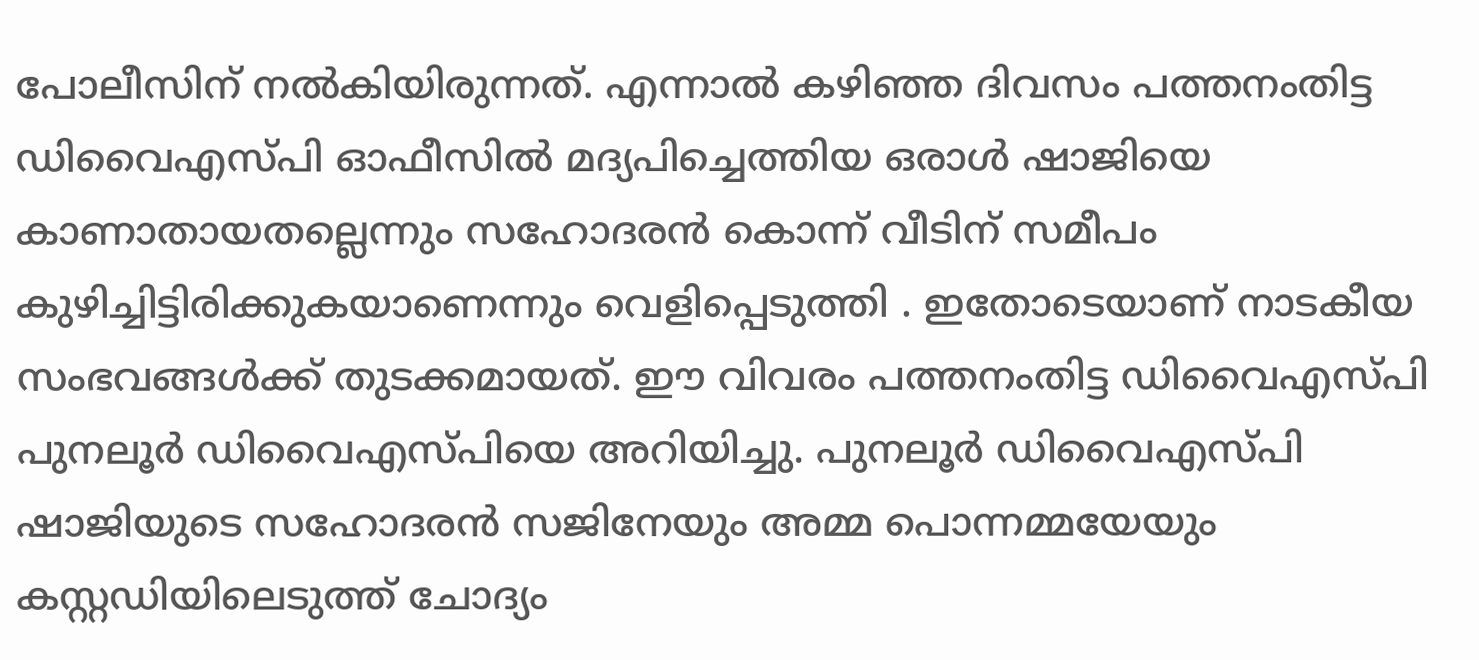പോലീസിന്‌ നല്‍കിയിരുന്നത്‌. എന്നാല്‍ കഴിഞ്ഞ ദിവസം പത്തനംതിട്ട ഡിവൈഎസ്‌പി ഓഫീസില്‍ മദ്യപിച്ചെത്തിയ ഒരാള്‍ ഷാജിയെ കാണാതായതല്ലെന്നും സഹോദരന്‍ കൊന്ന്‌ വീടിന്‌ സമീപം കുഴിച്ചിട്ടിരി‌ക്കുകയാണെന്നും വെളിപ്പെടുത്തി . ഇതോടെയാണ്‌ നാടകീയ സംഭവങ്ങള്‍ക്ക്‌ തുടക്കമായത്‌. ഈ വിവരം പത്തനംതിട്ട ഡിവൈഎസ്‌പി പുനലൂര്‍ ഡിവൈഎസ്‌പിയെ അറിയിച്ചു. പുനലൂര്‍ ഡിവൈഎസ്‌പി ഷാജിയുടെ സഹോദരന്‍ സജിനേയും അമ്മ പൊന്നമ്മയേയും കസ്റ്റഡിയിലെടുത്ത്‌ ചോദ്യം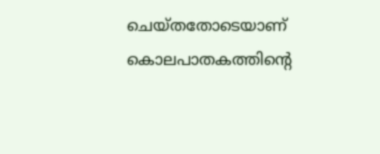ചെയ്‌തതോടെയാണ്‌ കൊലപാതകത്തിന്റെ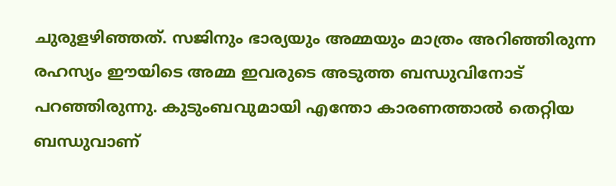ചുരുളഴിഞ്ഞത്‌. സജിനും ഭാര്യയും അമ്മയും മാത്രം അറിഞ്ഞിരുന്ന രഹസ്യം ഈയിടെ അമ്മ ഇവരുടെ അടുത്ത ബന്ധുവിനോട്‌ പറഞ്ഞിരുന്നു. കുടുംബവുമായി എന്തോ കാരണത്താല്‍ തെറ്റിയ ബന്ധുവാണ്‌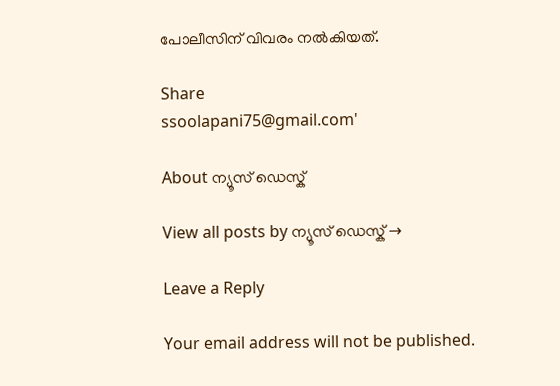പോലീസിന്‌ വിവരം നല്‍കിയത്‌.

Share
ssoolapani75@gmail.com'

About ന്യൂസ് ഡെസ്ക്

View all posts by ന്യൂസ് ഡെസ്ക് →

Leave a Reply

Your email address will not be published.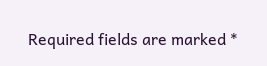Required fields are marked *